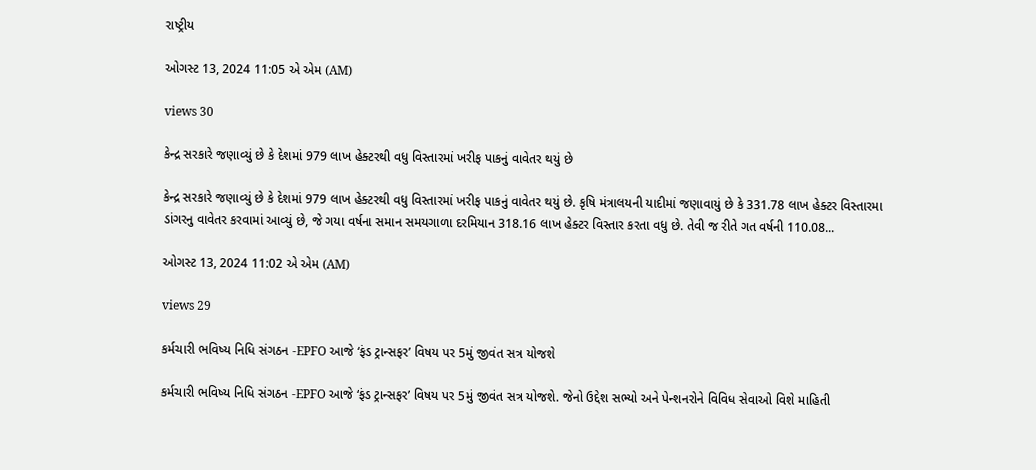રાષ્ટ્રીય

ઓગસ્ટ 13, 2024 11:05 એ એમ (AM)

views 30

કેન્દ્ર સરકારે જણાવ્યું છે કે દેશમાં 979 લાખ હેક્ટરથી વધુ વિસ્તારમાં ખરીફ પાકનું વાવેતર થયું છે

કેન્દ્ર સરકારે જણાવ્યું છે કે દેશમાં 979 લાખ હેક્ટરથી વધુ વિસ્તારમાં ખરીફ પાકનું વાવેતર થયું છે. કૃષિ મંત્રાલયની યાદીમાં જણાવાયું છે કે 331.78 લાખ હેક્ટર વિસ્તારમા ડાંગરનુ વાવેતર કરવામાં આવ્યું છે, જે ગયા વર્ષના સમાન સમયગાળા દરમિયાન 318.16 લાખ હેક્ટર વિસ્તાર કરતા વધુ છે. તેવી જ રીતે ગત વર્ષની 110.08...

ઓગસ્ટ 13, 2024 11:02 એ એમ (AM)

views 29

કર્મચારી ભવિષ્ય નિધિ સંગઠન -EPFO આજે ‘ફંડ ટ્રાન્સફર’ વિષય પર 5મું જીવંત સત્ર યોજશે

કર્મચારી ભવિષ્ય નિધિ સંગઠન -EPFO આજે ‘ફંડ ટ્રાન્સફર’ વિષય પર 5મું જીવંત સત્ર યોજશે. જેનો ઉદ્દેશ સભ્યો અને પેન્શનરોને વિવિધ સેવાઓ વિશે માહિતી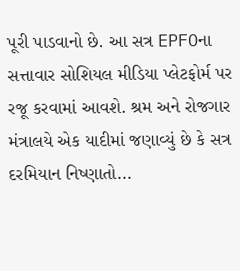પૂરી પાડવાનો છે. આ સત્ર EPFOના સત્તાવાર સોશિયલ મીડિયા પ્લેટફોર્મ પર રજૂ કરવામાં આવશે. શ્રમ અને રોજગાર મંત્રાલયે એક યાદીમાં જણાવ્યું છે કે સત્ર દરમિયાન નિષ્ણાતો...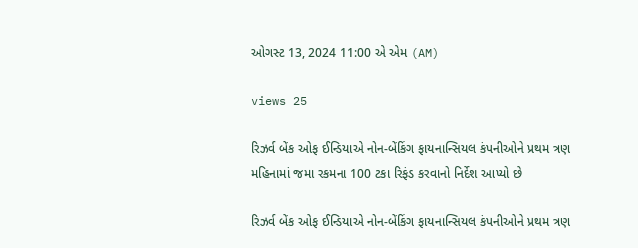ઓગસ્ટ 13, 2024 11:00 એ એમ (AM)

views 25

રિઝર્વ બેંક ઓફ ઈન્ડિયાએ નોન-બેંકિંગ ફાયનાન્સિયલ કંપનીઓને પ્રથમ ત્રણ મહિનામાં જમા રકમના 100 ટકા રિફંડ કરવાનો નિર્દેશ આપ્યો છે

રિઝર્વ બેંક ઓફ ઈન્ડિયાએ નોન-બેંકિંગ ફાયનાન્સિયલ કંપનીઓને પ્રથમ ત્રણ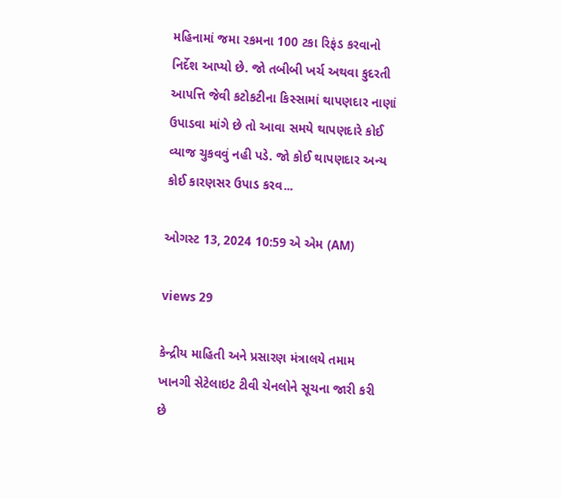મહિનામાં જમા રકમના 100 ટકા રિફંડ કરવાનો નિર્દેશ આપ્યો છે. જો તબીબી ખર્ચ અથવા કુદરતી આપત્તિ જેવી કટોકટીના કિસ્સામાં થાપણદાર નાણાં ઉપાડવા માંગે છે તો આવા સમયે થાપણદારે કોઈ વ્યાજ ચુકવવું નહી પડે. જો કોઈ થાપણદાર અન્ય કોઈ કારણસર ઉપાડ કરવ...

ઓગસ્ટ 13, 2024 10:59 એ એમ (AM)

views 29

કેન્દ્રીય માહિતી અને પ્રસારણ મંત્રાલયે તમામ ખાનગી સેટેલાઇટ ટીવી ચેનલોને સૂચના જારી કરી છે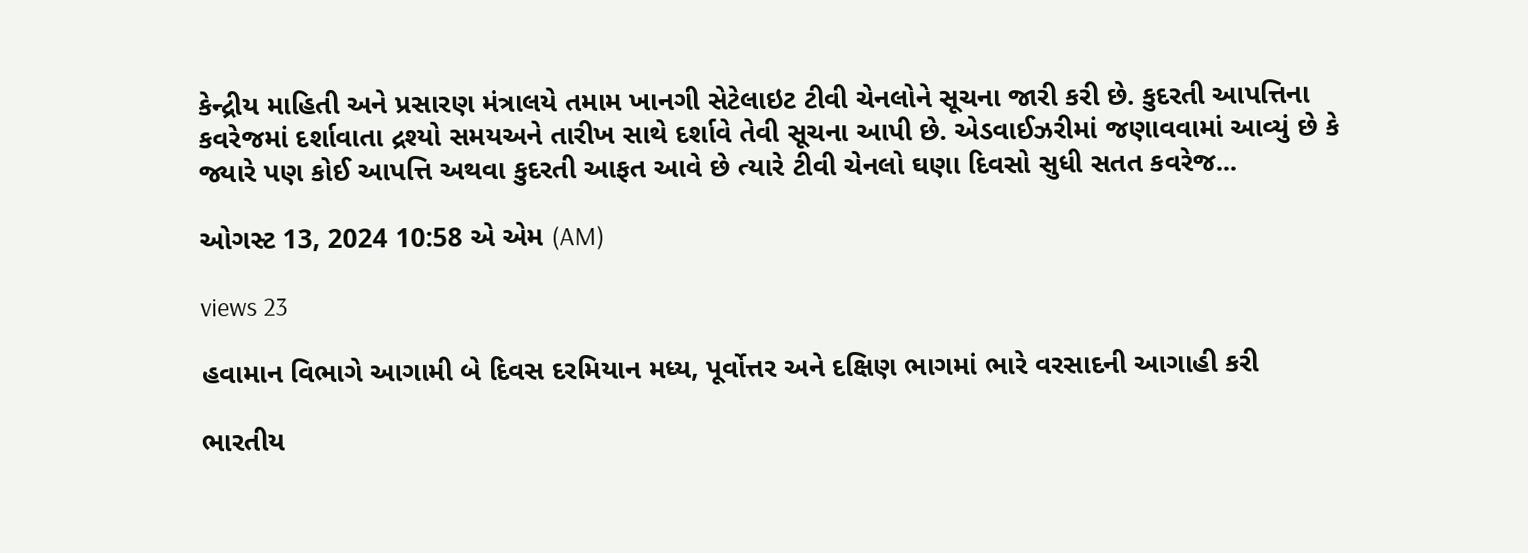કેન્દ્રીય માહિતી અને પ્રસારણ મંત્રાલયે તમામ ખાનગી સેટેલાઇટ ટીવી ચેનલોને સૂચના જારી કરી છે. કુદરતી આપત્તિના કવરેજમાં દર્શાવાતા દ્રશ્યો સમયઅને તારીખ સાથે દર્શાવે તેવી સૂચના આપી છે. એડવાઈઝરીમાં જણાવવામાં આવ્યું છે કે જ્યારે પણ કોઈ આપત્તિ અથવા કુદરતી આફત આવે છે ત્યારે ટીવી ચેનલો ઘણા દિવસો સુધી સતત કવરેજ...

ઓગસ્ટ 13, 2024 10:58 એ એમ (AM)

views 23

હવામાન વિભાગે આગામી બે દિવસ દરમિયાન મધ્ય, પૂર્વોત્તર અને દક્ષિણ ભાગમાં ભારે વરસાદની આગાહી કરી

ભારતીય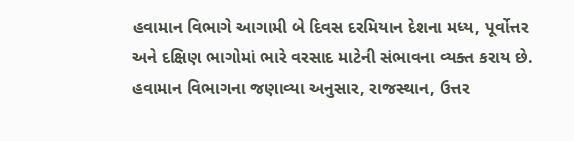હવામાન વિભાગે આગામી બે દિવસ દરમિયાન દેશના મધ્ય, પૂર્વોત્તર અને દક્ષિણ ભાગોમાં ભારે વરસાદ માટેની સંભાવના વ્યક્ત કરાય છે. હવામાન વિભાગના જણાવ્યા અનુસાર, રાજસ્થાન, ઉત્તર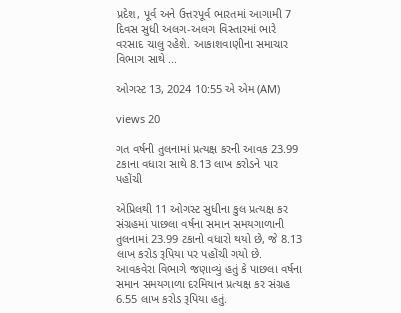પ્રદેશ, પૂર્વ અને ઉત્તરપૂર્વ ભારતમાં આગામી 7 દિવસ સુધી અલગ-અલગ વિસ્તારમાં ભારે વરસાદ ચાલુ રહેશે. આકાશવાણીના સમાચાર વિભાગ સાથે ...

ઓગસ્ટ 13, 2024 10:55 એ એમ (AM)

views 20

ગત વર્ષની તુલનામાં પ્રત્યક્ષ કરની આવક 23.99 ટકાના વધારા સાથે 8.13 લાખ કરોડને પાર પહોંચી

એપ્રિલથી 11 ઓગસ્ટ સુધીના કુલ પ્રત્યક્ષ કર સંગ્રહમાં પાછલા વર્ષના સમાન સમયગાળાની તુલનામાં 23.99 ટકાનો વધારો થયો છે, જે 8.13 લાખ કરોડ રૂપિયા પર પહોંચી ગયો છે. આવકવેરા વિભાગે જણાવ્યું હતું કે પાછલા વર્ષના સમાન સમયગાળા દરમિયાન પ્રત્યક્ષ કર સંગ્રહ 6.55 લાખ કરોડ રૂપિયા હતું.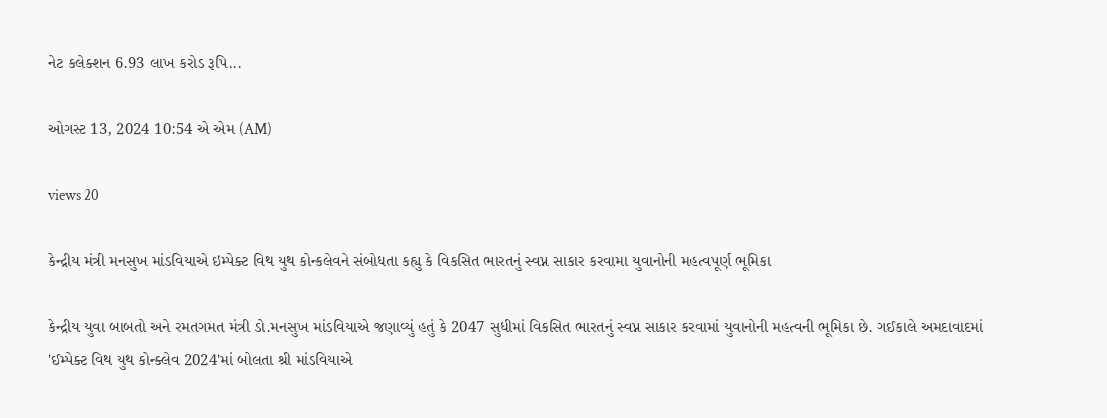નેટ કલેક્શન 6.93 લાખ કરોડ રૂપિ...

ઓગસ્ટ 13, 2024 10:54 એ એમ (AM)

views 20

કેન્દ્રીય મંત્રી મનસુખ માંડવિયાએ ઇમ્પેક્ટ વિથ યુથ કોન્કલેવને સંબોધતા કહ્યુ કે વિકસિત ભારતનું સ્વપ્ન સાકાર કરવામા યુવાનોની મહત્વપૂર્ણ ભૂમિકા

કેન્દ્રીય યુવા બાબતો અને રમતગમત મંત્રી ડો.મનસુખ માંડવિયાએ જણાવ્યું હતું કે 2047 સુધીમાં વિકસિત ભારતનું સ્વપ્ન સાકાર કરવામાં યુવાનોની મહત્વની ભૂમિકા છે. ગઈકાલે અમદાવાદમાં 'ઈમ્પેક્ટ વિથ યુથ કોન્ક્લેવ 2024'માં બોલતા શ્રી માંડવિયાએ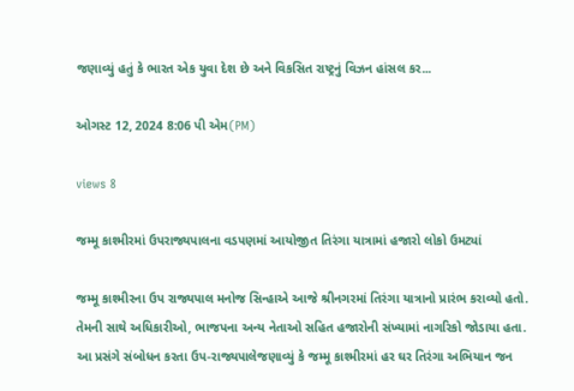જણાવ્યું હતું કે ભારત એક યુવા દેશ છે અને વિકસિત રાષ્ટ્રનું વિઝન હાંસલ કર...

ઓગસ્ટ 12, 2024 8:06 પી એમ(PM)

views 8

જમ્મૂ કાશ્મીરમાં ઉપરાજ્યપાલના વડપણમાં આયોજીત તિરંગા યાત્રામાં હજારો લોકો ઉમટ્યાં

જમ્મૂ કાશ્મીરના ઉપ રાજ્યપાલ મનોજ સિન્હાએ આજે શ્રીનગરમાં તિરંગા યાત્રાનો પ્રારંભ કરાવ્યો હતો. તેમની સાથે અધિકારીઓ, ભાજપના અન્ય નેતાઓ સહિત હજારોની સંખ્યામાં નાગરિકો જોડાયા હતા. આ પ્રસંગે સંબોધન કરતા ઉપ-રાજ્યપાલેજણાવ્યું કે જમ્મૂ કાશ્મીરમાં હર ઘર તિરંગા અભિયાન જન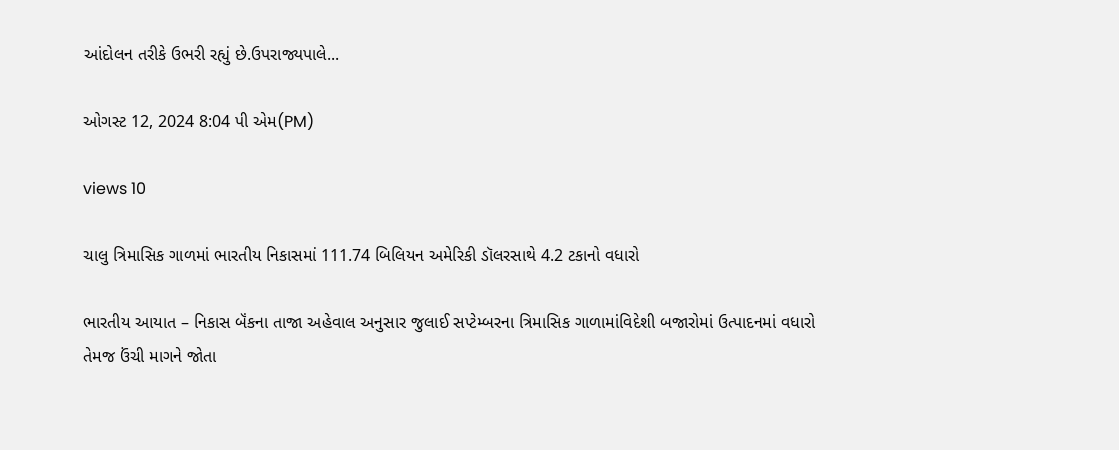આંદોલન તરીકે ઉભરી રહ્યું છે.ઉપરાજ્યપાલે...

ઓગસ્ટ 12, 2024 8:04 પી એમ(PM)

views 10

ચાલુ ત્રિમાસિક ગાળમાં ભારતીય નિકાસમાં 111.74 બિલિયન અમેરિકી ડૉલરસાથે 4.2 ટકાનો વધારો

ભારતીય આયાત – નિકાસ બૅંકના તાજા અહેવાલ અનુસાર જુલાઈ સપ્ટેમ્બરના ત્રિમાસિક ગાળામાંવિદેશી બજારોમાં ઉત્પાદનમાં વધારો તેમજ ઉંચી માગને જોતા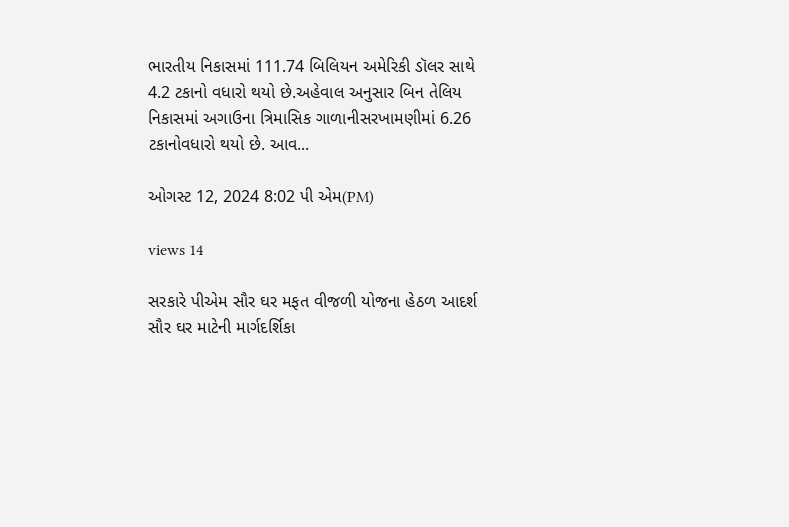ભારતીય નિકાસમાં 111.74 બિલિયન અમેરિકી ડૉલર સાથે 4.2 ટકાનો વધારો થયો છે.અહેવાલ અનુસાર બિન તેલિય નિકાસમાં અગાઉના ત્રિમાસિક ગાળાનીસરખામણીમાં 6.26 ટકાનોવધારો થયો છે. આવ...

ઓગસ્ટ 12, 2024 8:02 પી એમ(PM)

views 14

સરકારે પીએમ સૌર ઘર મફત વીજળી યોજના હેઠળ આદર્શ સૌર ઘર માટેની માર્ગદર્શિકા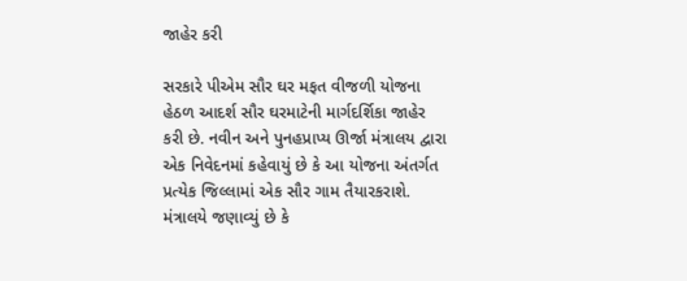જાહેર કરી

સરકારે પીએમ સૌર ઘર મફત વીજળી યોજના હેઠળ આદર્શ સૌર ઘરમાટેની માર્ગદર્શિકા જાહેર કરી છે. નવીન અને પુનહપ્રાપ્ય ઊર્જા મંત્રાલય દ્વારા એક નિવેદનમાં કહેવાયું છે કે આ યોજના અંતર્ગત પ્રત્યેક જિલ્લામાં એક સૌર ગામ તૈયારકરાશે. મંત્રાલયે જણાવ્યું છે કે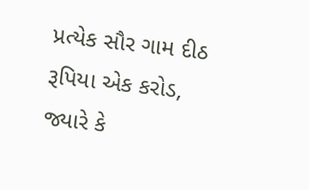પ્રત્યેક સૌર ગામ દીઠ રૂપિયા એક કરોડ, જ્યારે કે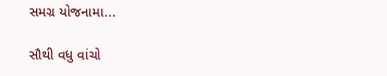સમગ્ર યોજનામા...

સૌથી વધુ વાંચો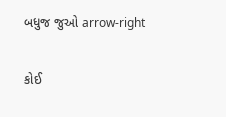બધુજ જુઓ arrow-right

કોઈ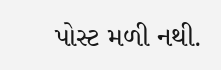પોસ્ટ મળી નથી.